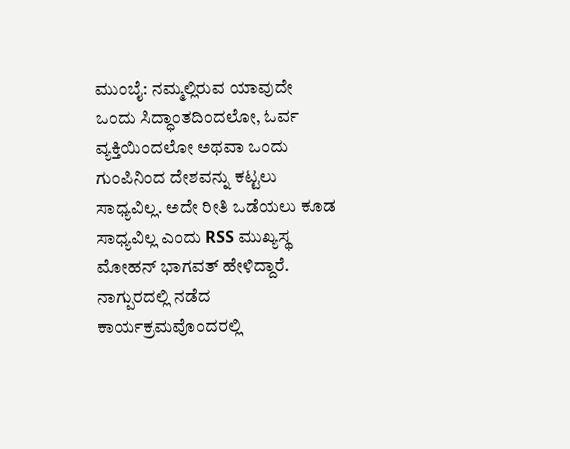ಮುಂಬೈ: ನಮ್ಮಲ್ಲಿರುವ ಯಾವುದೇ ಒಂದು ಸಿದ್ಧಾಂತದಿಂದಲೋ, ಓರ್ವ ವ್ಯಕ್ತಿಯಿಂದಲೋ ಅಥವಾ ಒಂದು ಗುಂಪಿನಿಂದ ದೇಶವನ್ನು ಕಟ್ಟಲು ಸಾಧ್ಯವಿಲ್ಲ. ಅದೇ ರೀತಿ ಒಡೆಯಲು ಕೂಡ ಸಾಧ್ಯವಿಲ್ಲ ಎಂದು RSS ಮುಖ್ಯಸ್ಥ ಮೋಹನ್ ಭಾಗವತ್ ಹೇಳಿದ್ದಾರೆ.
ನಾಗ್ಪುರದಲ್ಲಿ ನಡೆದ ಕಾರ್ಯಕ್ರಮವೊಂದರಲ್ಲಿ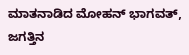ಮಾತನಾಡಿದ ಮೋಹನ್ ಭಾಗವತ್, ಜಗತ್ತಿನ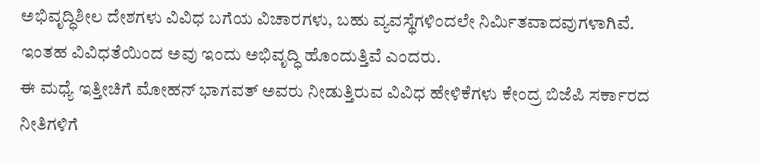ಅಭಿವೃದ್ಧಿಶೀಲ ದೇಶಗಳು ವಿವಿಧ ಬಗೆಯ ವಿಚಾರಗಳು, ಬಹು ವ್ಯವಸ್ಥೆಗಳಿಂದಲೇ ನಿರ್ಮಿತವಾದವುಗಳಾಗಿವೆ. ಇಂತಹ ವಿವಿಧತೆಯಿಂದ ಅವು ಇಂದು ಅಭಿವೃದ್ಧಿ ಹೊಂದುತ್ತಿವೆ ಎಂದರು.
ಈ ಮಧ್ಯೆ ಇತ್ತೀಚಿಗೆ ಮೋಹನ್ ಭಾಗವತ್ ಅವರು ನೀಡುತ್ತಿರುವ ವಿವಿಧ ಹೇಳಿಕೆಗಳು ಕೇಂದ್ರ ಬಿಜೆಪಿ ಸರ್ಕಾರದ ನೀತಿಗಳಿಗೆ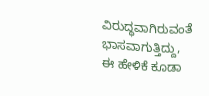ವಿರುದ್ಧವಾಗಿರುವಂತೆ ಭಾಸವಾಗುತ್ತಿದ್ದು, ಈ ಹೇಳಿಕೆ ಕೂಡಾ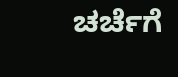ಚರ್ಚೆಗೆ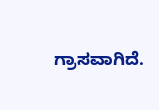ಗ್ರಾಸವಾಗಿದೆ.